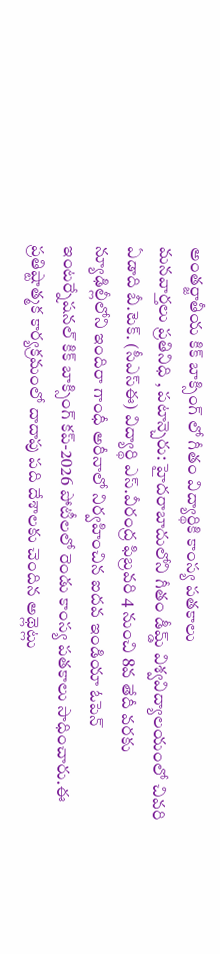అంతర్జాతీయ కిక్ బాక్సింగ్ లో గీతం విద్యార్థికి కాంస్య పతకాలు
మనవార్తలు ప్రతినిధి , పటాన్చెరు: హైదరాబాదులోని గీతం డీమ్డ్ విశ్వవిద్యాలయంలో చివరి ఏడాది బీ.టెక్. (సీఎస్ఈ) విద్యార్థి ఎస్.వీరంద్ర ఫిబ్రవరి 4 నుంచి 8వ తేదీ వరకు న్యూఢిల్లీలోని ఇందిరా గాంధీ అరీనాలో నిర్వహించిన ఐదవ ఇండియా ఓపెన్ ఇంటర్నేషనల్ కిక్ బాక్సింగ్ కప్-2026 పోటీలలో రెండు కాంస్య పతకాలు సాధించారు.ఈ ప్రతిష్టాత్మక కార్యక్రమంలో దాదాపు పది దేశాలకు చెందిన అథ్లెట్లు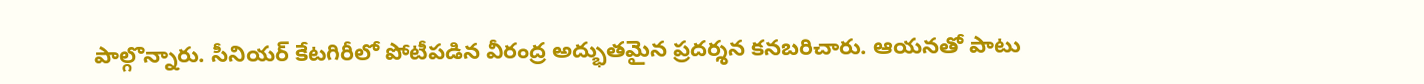పాల్గొన్నారు. సీనియర్ కేటగిరీలో పోటీపడిన వీరంద్ర అద్భుతమైన ప్రదర్శన కనబరిచారు. ఆయనతో పాటు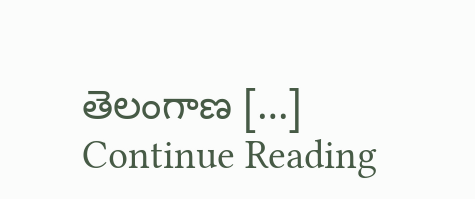తెలంగాణ […]
Continue Reading